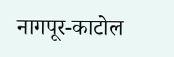नागपूर-काटोल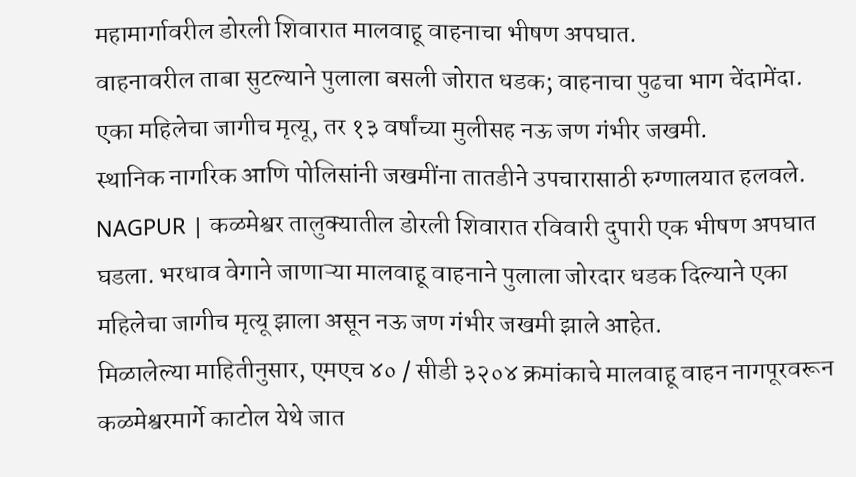महामार्गावरील डोरली शिवारात मालवाहू वाहनाचा भीषण अपघात.
वाहनावरील ताबा सुटल्याने पुलाला बसली जोरात धडक; वाहनाचा पुढचा भाग चेंदामेंदा.
एका महिलेचा जागीच मृत्यू, तर १३ वर्षांच्या मुलीसह नऊ जण गंभीर जखमी.
स्थानिक नागरिक आणि पोलिसांनी जखमींना तातडीने उपचारासाठी रुग्णालयात हलवले.
NAGPUR | कळमेश्वर तालुक्यातील डोरली शिवारात रविवारी दुपारी एक भीषण अपघात घडला. भरधाव वेगाने जाणाऱ्या मालवाहू वाहनाने पुलाला जोरदार धडक दिल्याने एका महिलेचा जागीच मृत्यू झाला असून नऊ जण गंभीर जखमी झाले आहेत.
मिळालेल्या माहितीनुसार, एमएच ४० / सीडी ३२०४ क्रमांकाचे मालवाहू वाहन नागपूरवरून कळमेश्वरमार्गे काटोल येथे जात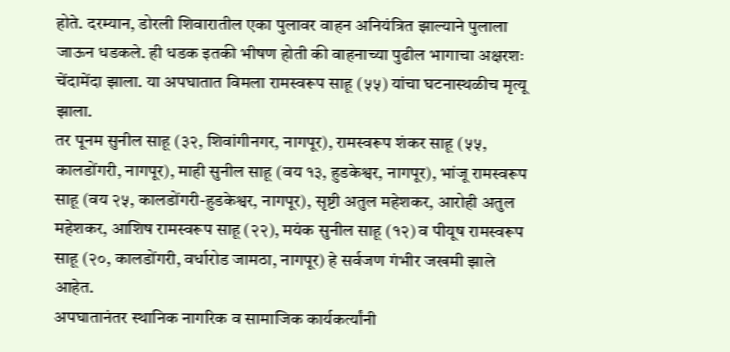होते. दरम्यान, डोरली शिवारातील एका पुलावर वाहन अनियंत्रित झाल्याने पुलाला जाऊन धडकले. ही धडक इतकी भीषण होती की वाहनाच्या पुढील भागाचा अक्षरशः चेंदामेंदा झाला. या अपघातात विमला रामस्वरूप साहू (५५) यांचा घटनास्थळीच मृत्यू झाला.
तर पूनम सुनील साहू (३२, शिवांगीनगर, नागपूर), रामस्वरूप शंकर साहू (५५, कालडोंगरी, नागपूर), माही सुनील साहू (वय १३, हुडकेश्वर, नागपूर), भांजू रामस्वरूप साहू (वय २५, कालडोंगरी-हुडकेश्वर, नागपूर), सृष्टी अतुल महेशकर, आरोही अतुल महेशकर, आशिष रामस्वरूप साहू (२२), मयंक सुनील साहू (१२) व पीयूष रामस्वरूप साहू (२०, कालडोंगरी, वर्धारोड जामठा, नागपूर) हे सर्वजण गंभीर जखमी झाले आहेत.
अपघातानंतर स्थानिक नागरिक व सामाजिक कार्यकर्त्यांनी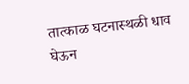तात्काळ घटनास्थळी धाव घेऊन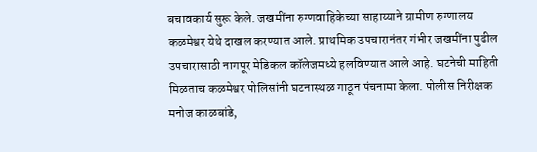बचावकार्य सुरू केले. जखमींना रुग्णवाहिकेच्या साहाय्याने ग्रामीण रुग्णालय कळमेश्वर येथे दाखल करण्यात आले. प्राथमिक उपचारानंतर गंभीर जखमींना पुढील उपचारासाठी नागपूर मेडिकल कॉलेजमध्ये हलविण्यात आले आहे. घटनेची माहिती मिळताच कळमेश्वर पोलिसांनी घटनास्थळ गाठून पंचनामा केला. पोलीस निरीक्षक मनोज काळबांडे,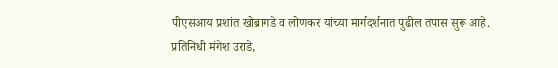पीएसआय प्रशांत खोब्रागडे व लोणकर यांच्या मार्गदर्शनात पुढील तपास सुरू आहे.
प्रतिनिधी मंगेश उराडे,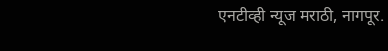एनटीव्ही न्यूज मराठी, नागपूर.